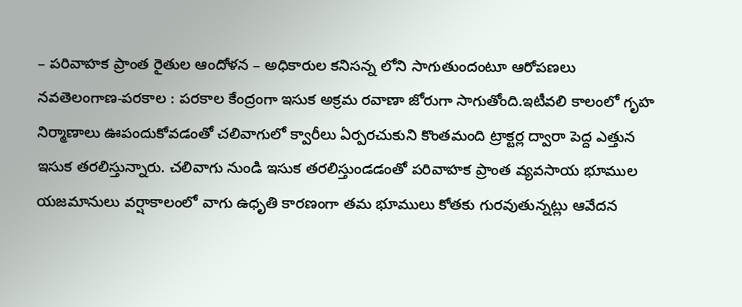– పరివాహక ప్రాంత రైతుల ఆందోళన – అధికారుల కనిసన్న లోని సాగుతుందంటూ ఆరోపణలు నవతెలంగాణ-పరకాల : పరకాల కేంద్రంగా ఇసుక అక్రమ రవాణా జోరుగా సాగుతోంది.ఇటీవలి కాలంలో గృహ నిర్మాణాలు ఊపందుకోవడంతో చలివాగులో క్వారీలు ఏర్పరచుకుని కొంతమంది ట్రాక్టర్ల ద్వారా పెద్ద ఎత్తున ఇసుక తరలిస్తున్నారు. చలివాగు నుండి ఇసుక తరలిస్తుండడంతో పరివాహక ప్రాంత వ్యవసాయ భూముల యజమానులు వర్షాకాలంలో వాగు ఉధృతి కారణంగా తమ భూములు కోతకు గురవుతున్నట్లు ఆవేదన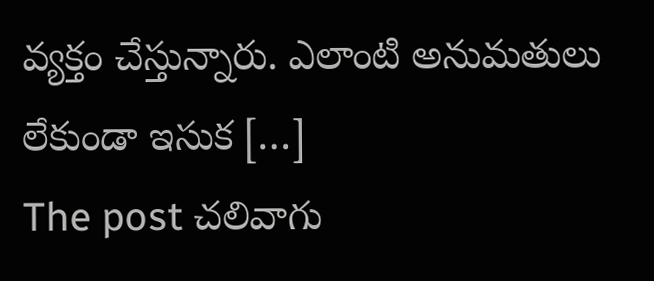వ్యక్తం చేస్తున్నారు. ఎలాంటి అనుమతులు లేకుండా ఇసుక […]
The post చలివాగు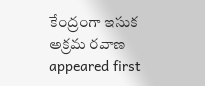కేంద్రంగా ఇసుక అక్రమ రవాణ appeared first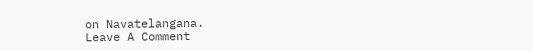on Navatelangana.
Leave A Comment